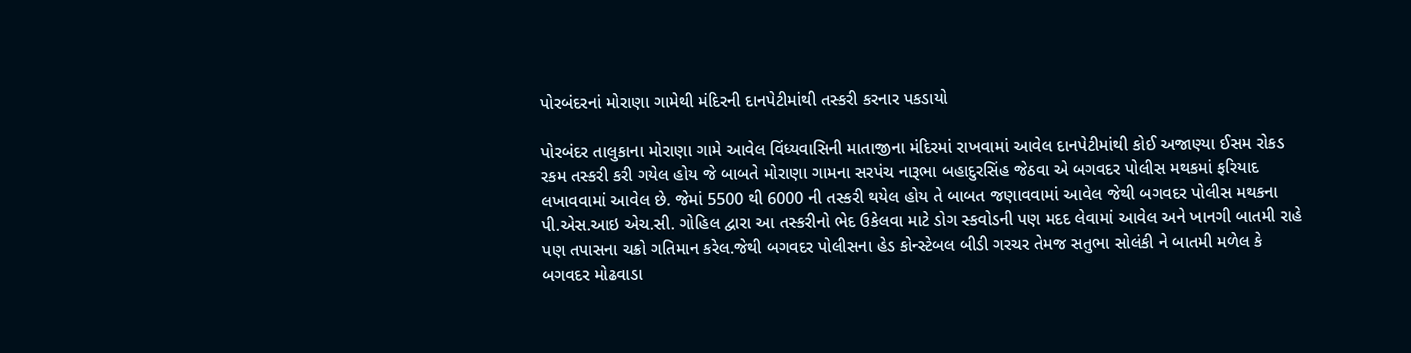પોરબંદરનાં મોરાણા ગામેથી મંદિરની દાનપેટીમાંથી તસ્કરી કરનાર પકડાયો

પોરબંદર તાલુકાના મોરાણા ગામે આવેલ વિંધ્યવાસિની માતાજીના મંદિરમાં રાખવામાં આવેલ દાનપેટીમાંથી કોઈ અજાણ્યા ઈસમ રોકડ રકમ તસ્કરી કરી ગયેલ હોય જે બાબતે મોરાણા ગામના સરપંચ નારૂભા બહાદુરસિંહ જેઠવા એ બગવદર પોલીસ મથકમાં ફરિયાદ લખાવવામાં આવેલ છે. જેમાં 5500 થી 6000 ની તસ્કરી થયેલ હોય તે બાબત જણાવવામાં આવેલ જેથી બગવદર પોલીસ મથકના પી.એસ.આઇ એચ.સી. ગોહિલ દ્વારા આ તસ્કરીનો ભેદ ઉકેલવા માટે ડોગ સ્કવોડની પણ મદદ લેવામાં આવેલ અને ખાનગી બાતમી રાહે પણ તપાસના ચક્રો ગતિમાન કરેલ.જેથી બગવદર પોલીસના હેડ કોન્સ્ટેબલ બીડી ગરચર તેમજ સતુભા સોલંકી ને બાતમી મળેલ કે બગવદર મોઢવાડા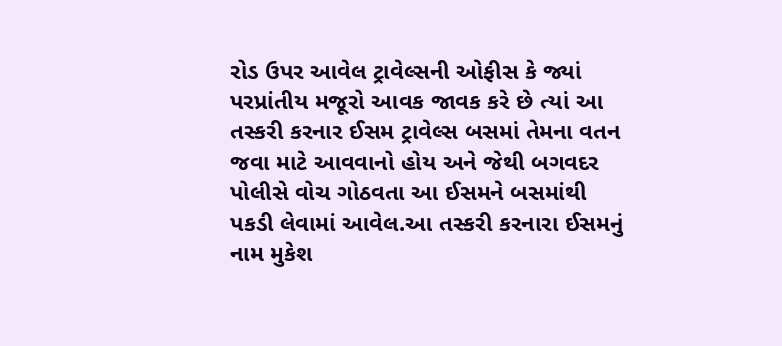રોડ ઉપર આવેલ ટ્રાવેલ્સની ઓફીસ કે જ્યાં પરપ્રાંતીય મજૂરો આવક જાવક કરે છે ત્યાં આ તસ્કરી કરનાર ઈસમ ટ્રાવેલ્સ બસમાં તેમના વતન જવા માટે આવવાનો હોય અને જેથી બગવદર પોલીસે વોચ ગોઠવતા આ ઈસમને બસમાંથી પકડી લેવામાં આવેલ.આ તસ્કરી કરનારા ઈસમનું નામ મુકેશ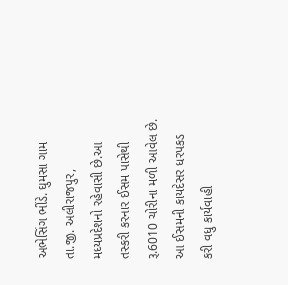અભેસિંગ ભીંડે. ઘુમસા ગામ તા.જી. અલીરાજપુર, મધ્યપ્રદેશનો રહેવાસી છે.આ તસ્કરી કરનાર ઈસમ પાસેથી રૂ.6010 ચોરીના મળી આવેલ છે. આ ઈસમની કાયદેસર ધરપકડ કરી વધુ કાર્યવાહી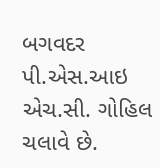બગવદર પી.એસ.આઇ એચ.સી. ગોહિલ ચલાવે છે.